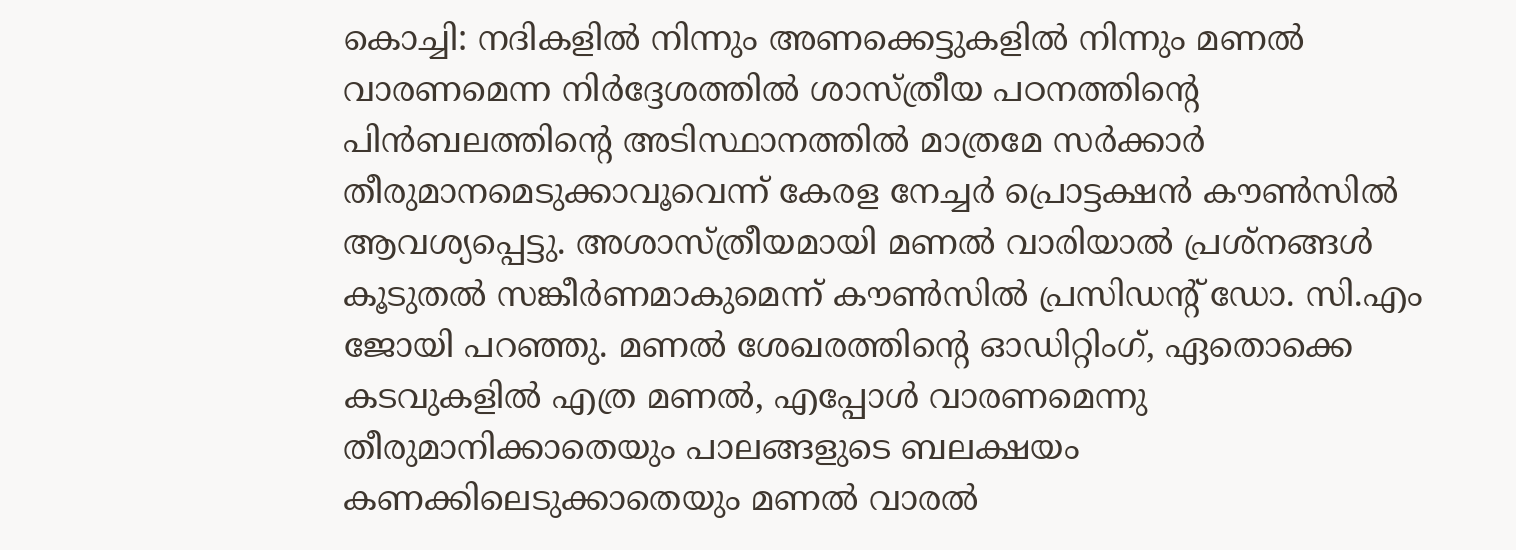കൊച്ചി: നദികളിൽ നിന്നും അണക്കെട്ടുകളിൽ നിന്നും മണൽ വാരണമെന്ന നിർദ്ദേശത്തിൽ ശാസ്ത്രീയ പഠനത്തിന്റെ പിൻബലത്തിന്റെ അടിസ്ഥാനത്തിൽ മാത്രമേ സർക്കാർ തീരുമാനമെടുക്കാവൂവെന്ന് കേരള നേച്ചർ പ്രൊട്ടക്ഷൻ കൗൺസിൽ ആവശ്യപ്പെട്ടു. അശാസ്ത്രീയമായി മണൽ വാരിയാൽ പ്രശ്നങ്ങൾ കൂടുതൽ സങ്കീർണമാകുമെന്ന് കൗൺസിൽ പ്രസിഡന്റ് ഡോ. സി.എം ജോയി പറഞ്ഞു. മണൽ ശേഖരത്തിന്റെ ഓഡിറ്റിംഗ്, ഏതൊക്കെ കടവുകളിൽ എത്ര മണൽ, എപ്പോൾ വാരണമെന്നു തീരുമാനിക്കാതെയും പാലങ്ങളുടെ ബലക്ഷയം കണക്കിലെടുക്കാതെയും മണൽ വാരൽ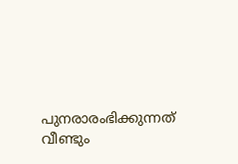പുനരാരംഭിക്കുന്നത് വീണ്ടും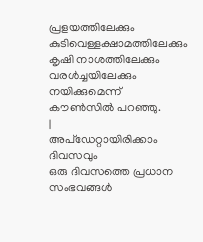പ്രളയത്തിലേക്കും കുടിവെള്ളക്ഷാമത്തിലേക്കും കൃഷി നാശത്തിലേക്കും വരൾച്ചയിലേക്കും നയിക്കുമെന്ന് കൗൺസിൽ പറഞ്ഞു.
|
അപ്ഡേറ്റായിരിക്കാം ദിവസവും
ഒരു ദിവസത്തെ പ്രധാന സംഭവങ്ങൾ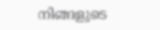നിങ്ങളുടെ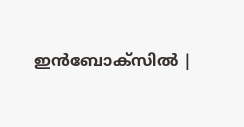ഇൻബോക്സിൽ |